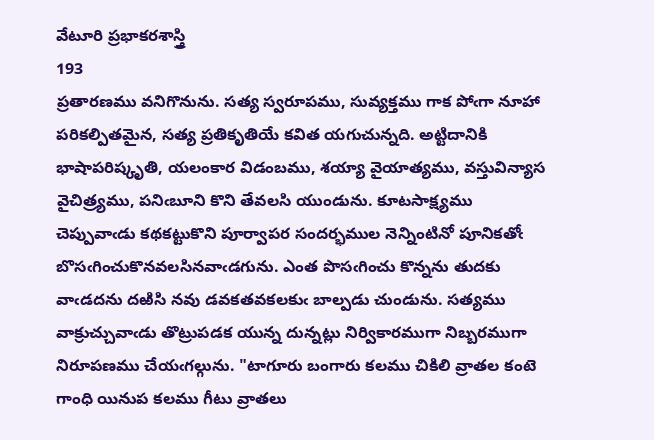వేటూరి ప్రభాకరశాస్త్రి
193
ప్రతారణము వనిగొనును. సత్య స్వరూపము, సువ్యక్తము గాక పోఁగా నూహా పరికల్పితమైన, సత్య ప్రతికృతియే కవిత యగుచున్నది. అట్టిదానికి భాషాపరిష్కృతి, యలంకార విడంబము, శయ్యా వైయాత్యము, వస్తువిన్యాస వైచిత్ర్యము, పనిఁబూని కొని తేవలసి యుండును. కూటసాక్ష్యము చెప్పువాఁడు కథకట్టుకొని పూర్వాపర సందర్భముల నెన్నింటినో పూనికతోఁ బొసఁగించుకొనవలసినవాఁడగును. ఎంత పొసఁగించు కొన్నను తుదకు వాఁడదను దఱిసి నవు డవకతవకలకుఁ బాల్పడు చుండును. సత్యము వాక్రుచ్చువాఁడు తొట్రుపడక యున్న దున్నట్లు నిర్వికారముగా నిబ్బరముగా నిరూపణము చేయఁగల్గును. "టాగూరు బంగారు కలము చికిలి వ్రాతల కంటె గాంధి యినుప కలము గీటు వ్రాతలు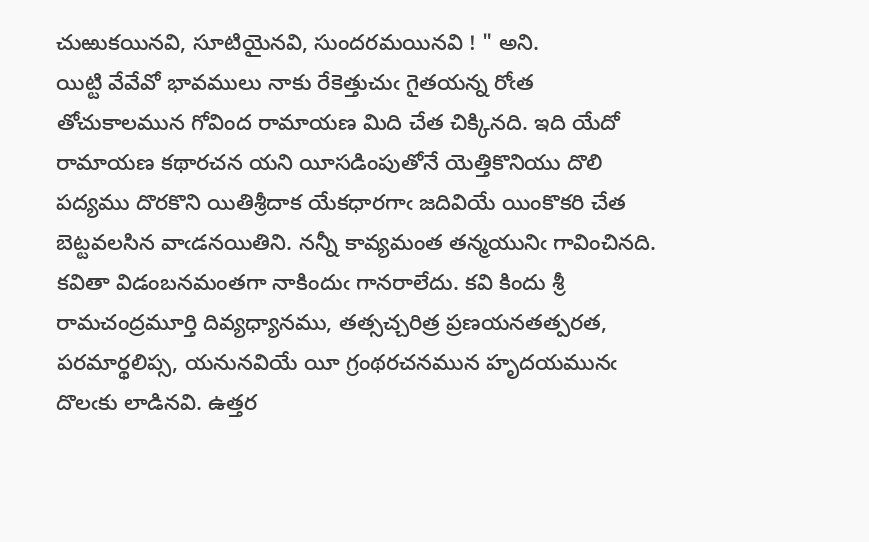చుఱుకయినవి, సూటియైనవి, సుందరమయినవి ! " అని.
యిట్టి వేవేవో భావములు నాకు రేకెత్తుచుఁ గైతయన్న రోఁత తోచుకాలమున గోవింద రామాయణ మిది చేత చిక్కినది. ఇది యేదో రామాయణ కథారచన యని యీసడింపుతోనే యెత్తికొనియు దొలి పద్యము దొరకొని యితిశ్రీదాక యేకధారగాఁ జదివియే యింకొకరి చేత బెట్టవలసిన వాఁడనయితిని. నన్నీ కావ్యమంత తన్మయునిఁ గావించినది. కవితా విడంబనమంతగా నాకిందుఁ గానరాలేదు. కవి కిందు శ్రీ రామచంద్రమూర్తి దివ్యధ్యానము, తత్సచ్చరిత్ర ప్రణయనతత్పరత, పరమార్థలిప్స, యనునవియే యీ గ్రంథరచనమున హృదయమునఁ దొలఁకు లాడినవి. ఉత్తర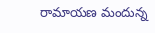రామాయణ మందున్న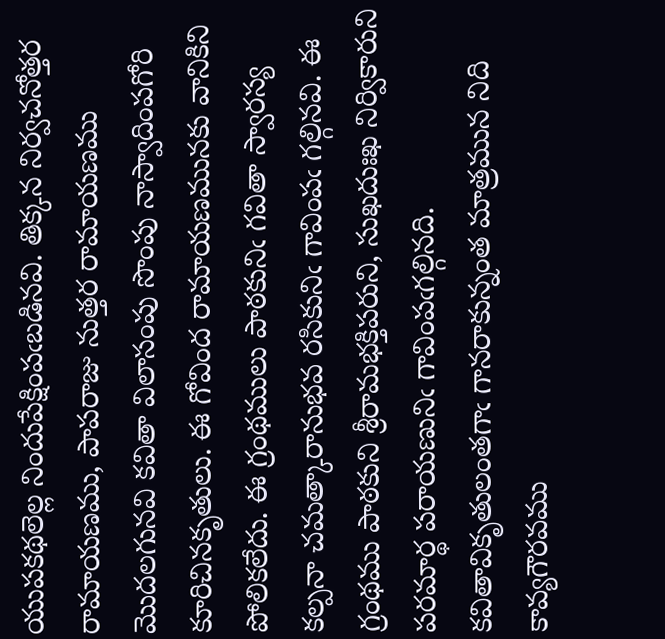యుపకథలెల్ల నిందుపేక్షింపఁబడినవి. తిక్కన నిర్వచనోత్తర రామాయణము, పాపరాజు నుత్తర రామాయణము మొదలగునవి కవితా విలాసంపు సొంపు నాస్వాదింపగోరి కూరిచినకృతులు. ఈ గోవింద రామాయణమునకు వానికిని పోలికలేదు. ఈ గ్రంథములు పాఠకునిఁ గవితా స్వారస్య కల్పనా చమత్కారానుభవ రసికునిఁ గావింపఁ గల్గినవి. ఈ గ్రంథము పాఠకుని శ్రీరామభక్తిపరుని, సుఖదుఃఖ నిర్వికారుని పరమార్థ పరాయణునిఁ గావింపఁగల్గినది. కవితావికృతులంతగాఁ గానరాకున్నంత మాత్రమున నిది కావ్యగౌరవము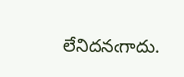లేనిదనఁగాదు.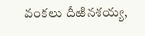వంకలు దీఱినశయ్య,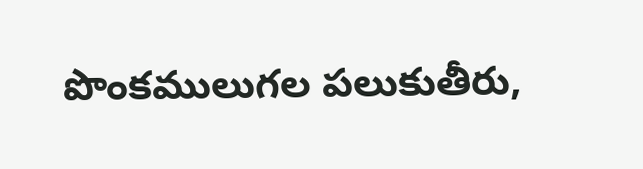పొంకములుగల పలుకుతీరు,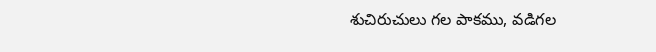శుచిరుచులు గల పాకము, వడిగల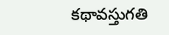కథావస్తుగతి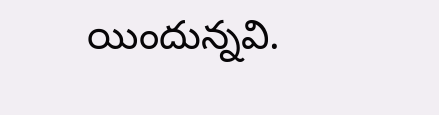యిందున్నవి.